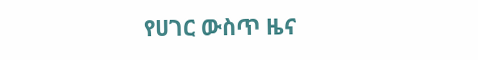የሀገር ውስጥ ዜና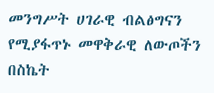መንግሥት ሀገራዊ ብልፅግናን የሚያፋጥኑ መዋቅራዊ ለውጦችን በስኬት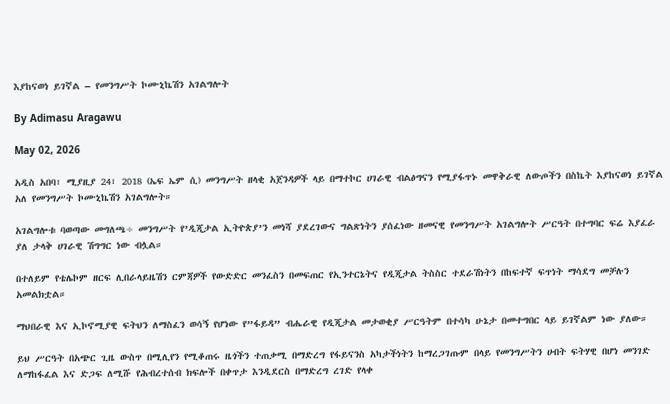እያከናወነ ይገኛል – የመንግሥት ኮሙኒኬሽን አገልግሎት

By Adimasu Aragawu

May 02, 2026

አዲስ አበባ፣ ሚያዚያ 24፣ 2018 (ኤፍ ኤም ሲ) መንግሥት ዘላቂ አጀንዳዎች ላይ በማተኮር ሀገራዊ ብልፅግናን የሚያፋጥኑ መዋቅራዊ ለውጦችን በስኬት እያከናወነ ይገኛል አለ የመንግሥት ኮሙኒኬሽን አገልግሎት።

አገልግሎቱ ባወጣው መግለጫ÷ መንግሥት የ’ዲጂታል ኢትዮጵያ’ን መነሻ ያደረገውና ግልጽነትን ያሰፈነው ዘመናዊ የመንግሥት አገልግሎት ሥርዓት በተግባር ፍሬ እያፈራ ያለ ታላቅ ሀገራዊ ሽግግር ነው ብሏል።

በተለይም የቴሌኮም ዘርፍ ሊበራላይዜሽን ርምጃዎች የውድድር መንፈስን በመፍጠር የኢንተርኔትና የዲጂታል ትስስር ተደራሽነትን በከፍተኛ ፍጥነት ማሳደግ መቻሉን አመልክቷል።

ማህበራዊ እና ኢኮኖሚያዊ ፍትህን ለማስፈን ወሳኝ የሆነው የ”ፋይዳ” ብሔራዊ የዲጂታል መታወቂያ ሥርዓትም በተሳካ ሁኔታ በመተግበር ላይ ይገኛልም ነው ያለው።

ይህ ሥርዓት በአጭር ጊዜ ውስጥ በሚሊየን የሚቆጠሩ ዜጎችን ተጠቃሚ በማድረግ የፋይናንስ አካታችነትን ከማረጋገጡም በላይ የመንግሥትን ሀብት ፍትሃዊ በሆነ መንገድ ለማከፋፈል እና ድጋፍ ለሚሹ የሕብረተሰብ ክፍሎች በቀጥታ እንዲደርስ በማድረግ ረገድ የላቀ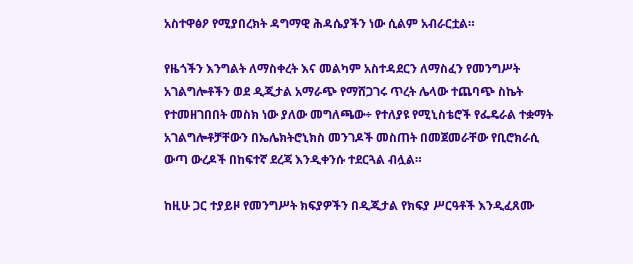አስተዋፅዖ የሚያበረክት ዳግማዊ ሕዳሴያችን ነው ሲልም አብራርቷል።

የዜጎችን እንግልት ለማስቀረት እና መልካም አስተዳደርን ለማስፈን የመንግሥት አገልግሎቶችን ወደ ዲጂታል አማራጭ የማሸጋገሩ ጥረት ሌላው ተጨባጭ ስኬት የተመዘገበበት መስክ ነው ያለው መግለጫው÷ የተለያዩ የሚኒስቴሮች የፌዴራል ተቋማት አገልግሎቶቻቸውን በኤሌክትሮኒክስ መንገዶች መስጠት በመጀመራቸው የቢሮክራሲ ውጣ ውረዶች በከፍተኛ ደረጃ እንዲቀንሱ ተደርጓል ብሏል።

ከዚሁ ጋር ተያይዞ የመንግሥት ክፍያዎችን በዲጂታል የክፍያ ሥርዓቶች እንዲፈጸሙ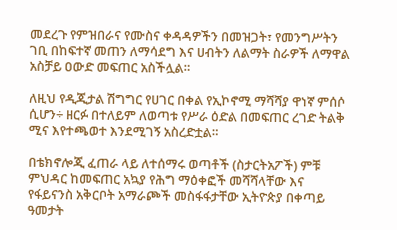መደረጉ የምዝበራና የሙስና ቀዳዳዎችን በመዝጋት፣ የመንግሥትን ገቢ በከፍተኛ መጠን ለማሳደግ እና ሀብትን ለልማት ስራዎች ለማዋል አስቻይ ዐውድ መፍጠር አስችሏል።

ለዚህ የዲጂታል ሽግግር የሀገር በቀል የኢኮኖሚ ማሻሻያ ዋነኛ ምሰሶ ሲሆን÷ ዘርፉ በተለይም ለወጣቱ የሥራ ዕድል በመፍጠር ረገድ ትልቅ ሚና እየተጫወተ እንደሚገኝ አስረድቷል።

በቴክኖሎጂ ፈጠራ ላይ ለተሰማሩ ወጣቶች (ስታርትአፖች) ምቹ ምህዳር ከመፍጠር አኳያ የሕግ ማዕቀፎች መሻሻላቸው እና የፋይናንስ አቅርቦት አማራጮች መስፋፋታቸው ኢትዮጵያ በቀጣይ ዓመታት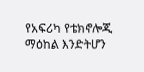የአፍሪካ የቴክኖሎጂ ማዕከል እንድትሆን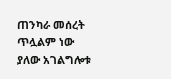ጠንካራ መሰረት ጥሏልም ነው ያለው አገልግሎቱ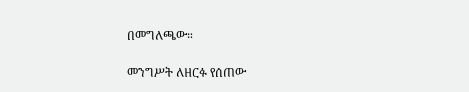በመግለጫው።

መንግሥት ለዘርፉ የሰጠው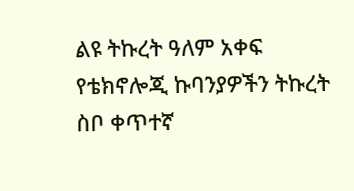ልዩ ትኩረት ዓለም አቀፍ የቴክኖሎጂ ኩባንያዎችን ትኩረት ስቦ ቀጥተኛ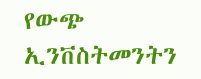የውጭ ኢንቨስትመንትን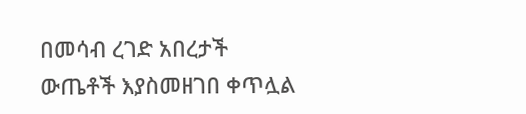በመሳብ ረገድ አበረታች ውጤቶች እያስመዘገበ ቀጥሏል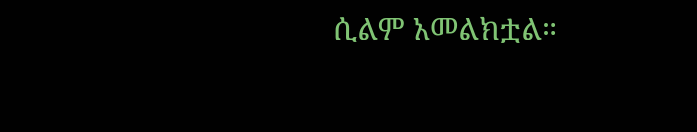ሲልም አመልክቷል።